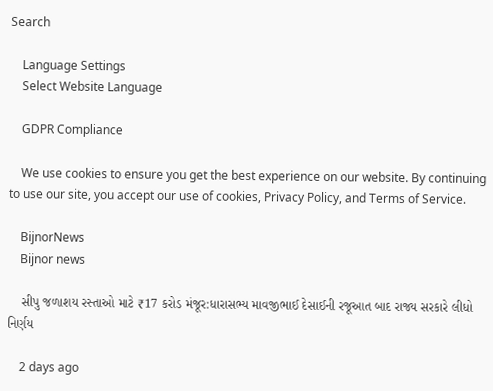Search

    Language Settings
    Select Website Language

    GDPR Compliance

    We use cookies to ensure you get the best experience on our website. By continuing to use our site, you accept our use of cookies, Privacy Policy, and Terms of Service.

    BijnorNews
    Bijnor news

    સીપુ જળાશય રસ્તાઓ માટે ₹17 કરોડ મંજૂર:ધારાસભ્ય માવજીભાઈ દેસાઈની રજૂઆત બાદ રાજ્ય સરકારે લીધો નિર્ણય

    2 days ago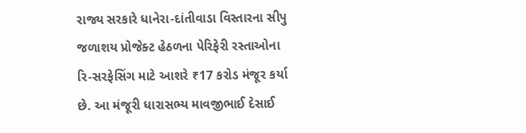રાજ્ય સરકારે ધાનેરા-દાંતીવાડા વિસ્તારના સીપુ જળાશય પ્રોજેક્ટ હેઠળના પેરિફેરી રસ્તાઓના રિ-સરફેસિંગ માટે આશરે ₹17 કરોડ મંજૂર કર્યા છે. આ મંજૂરી ધારાસભ્ય માવજીભાઈ દેસાઈ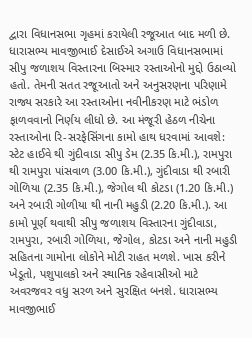દ્વારા વિધાનસભા ગૃહમાં કરાયેલી રજૂઆત બાદ મળી છે. ધારાસભ્ય માવજીભાઈ દેસાઈએ અગાઉ વિધાનસભામાં સીપુ જળાશય વિસ્તારના બિસ્માર રસ્તાઓનો મુદ્દો ઉઠાવ્યો હતો. તેમની સતત રજૂઆતો અને અનુસરણના પરિણામે રાજ્ય સરકારે આ રસ્તાઓના નવીનીકરણ માટે ભંડોળ ફાળવવાનો નિર્ણય લીધો છે. આ મંજૂરી હેઠળ નીચેના રસ્તાઓના રિ-સરફેસિંગના કામો હાથ ધરવામાં આવશે: સ્ટેટ હાઈવે થી ગુંદીવાડા સીપુ ડેમ (2.35 કિ.મી.), રામપુરા થી રામપુરા પાંસવાળ (3.00 કિ.મી.), ગુંદીવાડા થી રબારી ગોળિયા (2.35 કિ.મી.), જેગોલ થી કોટડા (1.20 કિ.મી.) અને રબારી ગોળીયા થી નાની મહુડી (2.20 કિ.મી.). આ કામો પૂર્ણ થવાથી સીપુ જળાશય વિસ્તારના ગુંદીવાડા, રામપુરા, રબારી ગોળિયા, જેગોલ, કોટડા અને નાની મહુડી સહિતના ગામોના લોકોને મોટી રાહત મળશે. ખાસ કરીને ખેડૂતો, પશુપાલકો અને સ્થાનિક રહેવાસીઓ માટે અવરજવર વધુ સરળ અને સુરક્ષિત બનશે. ધારાસભ્ય માવજીભાઈ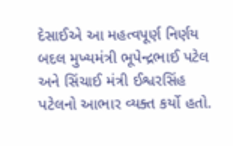દેસાઈએ આ મહત્વપૂર્ણ નિર્ણય બદલ મુખ્યમંત્રી ભૂપેન્દ્રભાઈ પટેલ અને સિંચાઈ મંત્રી ઈશ્વરસિંહ પટેલનો આભાર વ્યક્ત કર્યો હતો.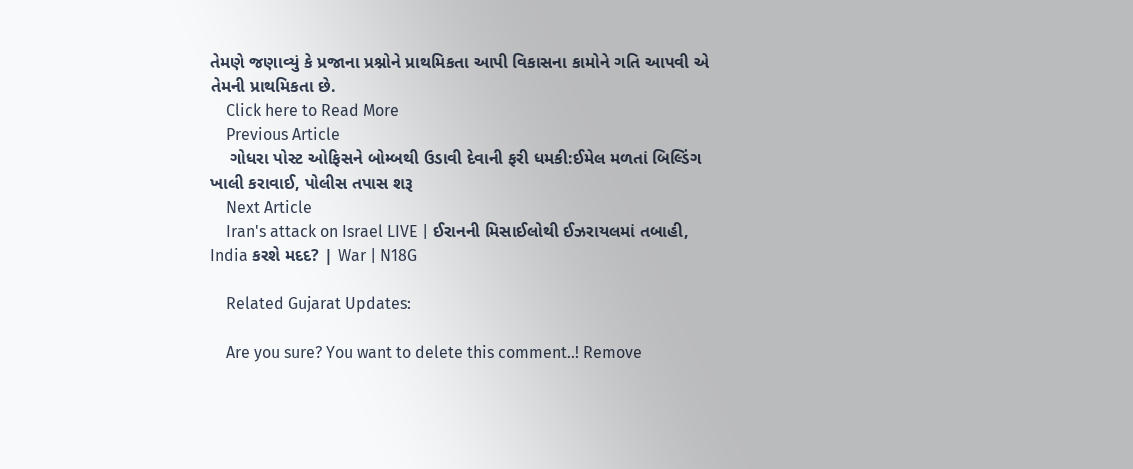તેમણે જણાવ્યું કે પ્રજાના પ્રશ્નોને પ્રાથમિકતા આપી વિકાસના કામોને ગતિ આપવી એ તેમની પ્રાથમિકતા છે.
    Click here to Read More
    Previous Article
    ગોધરા પોસ્ટ ઓફિસને બોમ્બથી ઉડાવી દેવાની ફરી ધમકી:ઈમેલ મળતાં બિલ્ડિંગ ખાલી કરાવાઈ, પોલીસ તપાસ શરૂ
    Next Article
    Iran's attack on Israel LIVE | ઈરાનની મિસાઈલોથી ઈઝરાયલમાં તબાહી, India કરશે મદદ? | War | N18G

    Related Gujarat Updates:

    Are you sure? You want to delete this comment..! Remove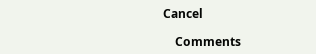Cancel

    Comments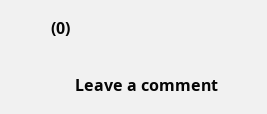(0)

      Leave a comment